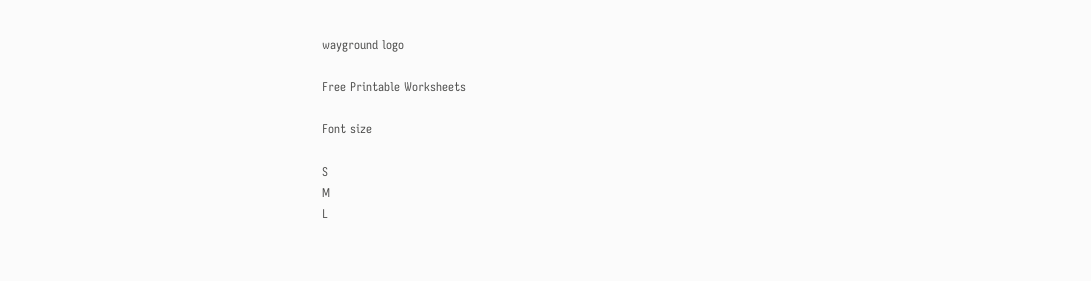wayground logo

Free Printable Worksheets

Font size

S
M
L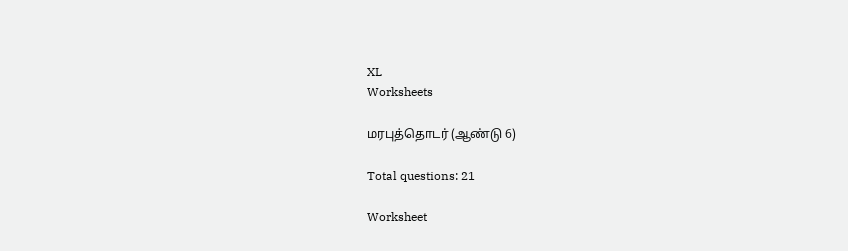XL
Worksheets

மரபுத்தொடர் (ஆண்டு 6)

Total questions: 21

Worksheet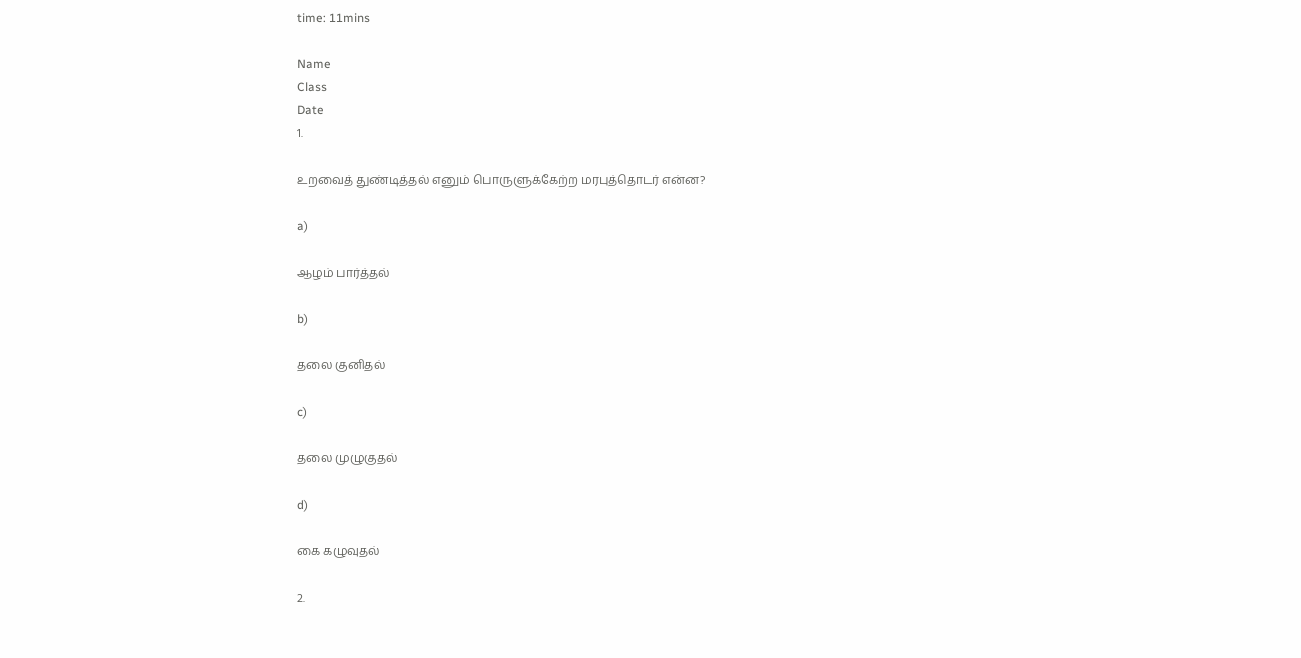time: 11mins

Name
Class
Date
1.

உறவைத் துண்டித்தல் எனும் பொருளுக்கேற்ற மரபுத்தொடர் என்ன?

a)

ஆழம் பார்த்தல்

b)

தலை குனிதல்

c)

தலை முழுகுதல்

d)

கை கழுவுதல்

2.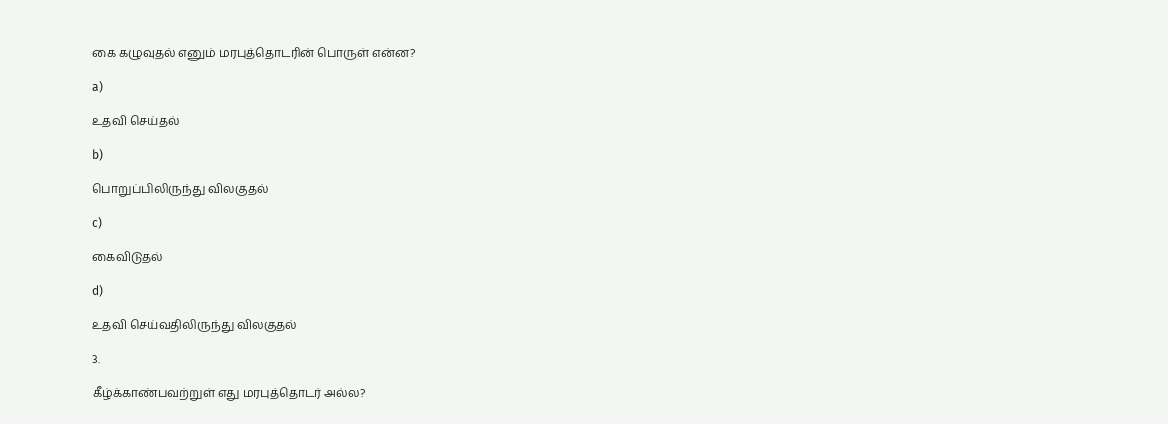கை கழுவுதல் எனும் மரபுத்தொடரின் பொருள் என்ன?

a)

உதவி செய்தல்

b)

பொறுப்பிலிருந்து விலகுதல்

c)

கைவிடுதல்

d)

உதவி செய்வதிலிருந்து விலகுதல்

3.

கீழ்க்காண்பவற்றுள் எது மரபுத்தொடர் அல்ல?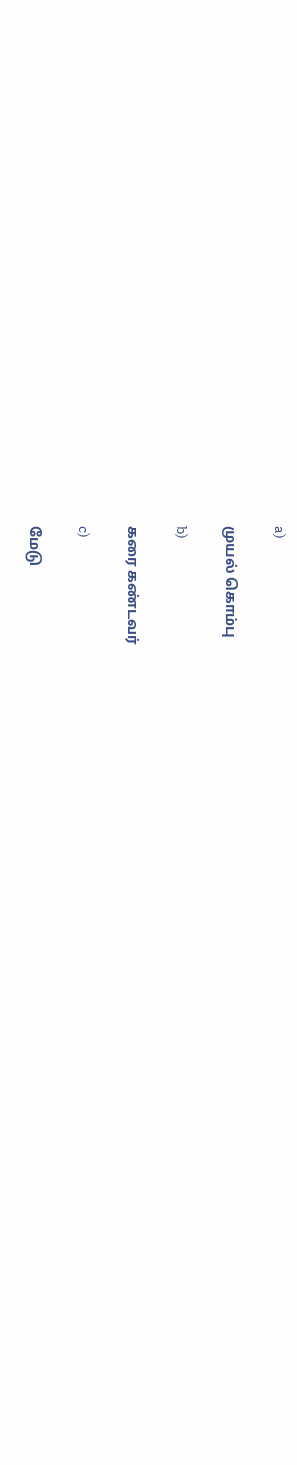a)

முயல் கொம்பு

b)

கரை கண்டவர்

c)

மேடு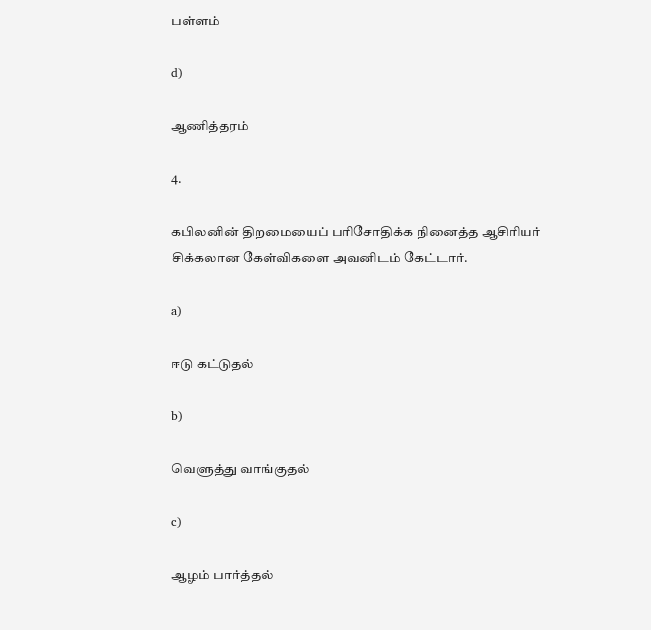பள்ளம்

d)

ஆணித்தரம்

4.

கபிலனின் திறமையைப் பரிசோதிக்க நினைத்த ஆசிரியர் சிக்கலான கேள்விகளை அவனிடம் கேட்டார்.

a)

ஈடு கட்டுதல்

b)

வெளுத்து வாங்குதல்

c)

ஆழம் பார்த்தல்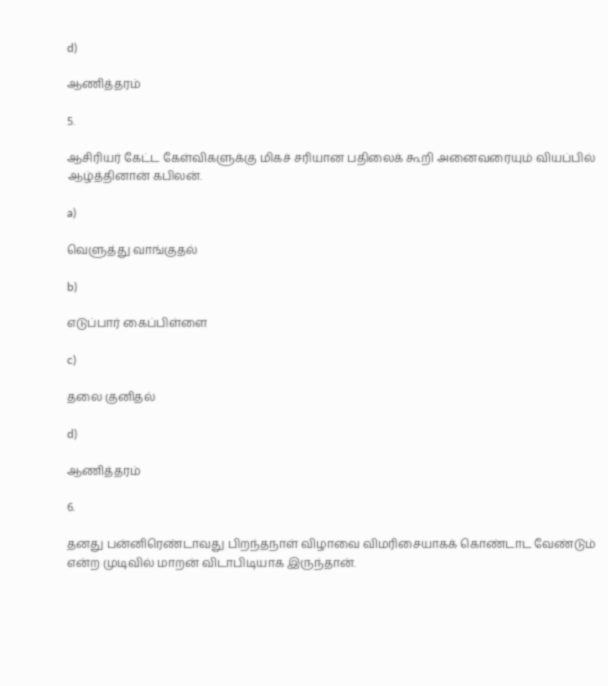d)

ஆணித்தரம்

5.

ஆசிரியர் கேட்ட கேள்விகளுக்கு மிகச் சரியான பதிலைக் கூறி அனைவரையும் வியப்பில் ஆழ்த்தினான் கபிலன்.

a)

வெளுத்து வாங்குதல்

b)

எடுப்பார் கைப்பிள்ளை

c)

தலை குனிதல்

d)

ஆணித்தரம்

6.

தனது பன்னிரெண்டாவது பிறந்தநாள் விழாவை விமரிசையாகக் கொண்டாட வேண்டும் என்ற முடிவில் மாறன் விடாபிடியாக இருந்தான்.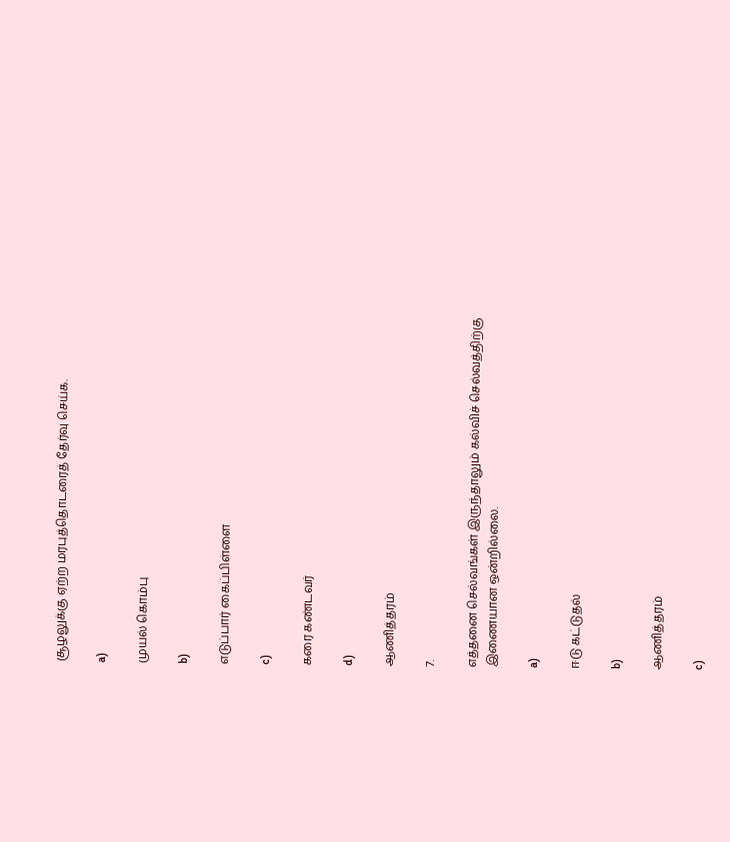சூழலுக்கு ஏற்ற மரபுத்தொடரைத் தேர்வு செய்க.

a)

முயல் கொம்பு

b)

எடுப்பார் கைப்பிள்ளை

c)

கரை கண்டவர்

d)

ஆணித்தரம்

7.

எத்தனை செல்வங்கள் இருந்தாலும் கல்விச் செல்வத்திற்கு இணையான ஒன்றில்லை.

a)

ஈடு கட்டுதல்

b)

ஆணித்தரம்

c)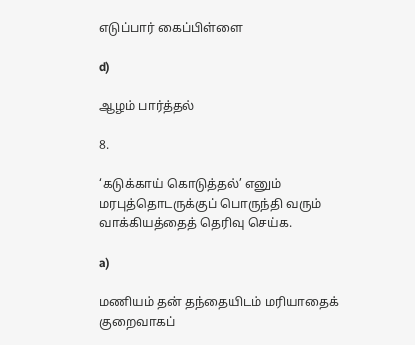எடுப்பார் கைப்பிள்ளை

d)

ஆழம் பார்த்தல்

8.

‘கடுக்காய் கொடுத்தல்’ எனும் மரபுத்தொடருக்குப் பொருந்தி வரும் வாக்கியத்தைத் தெரிவு செய்க.

a)

மணியம் தன் தந்தையிடம் மரியாதைக் குறைவாகப்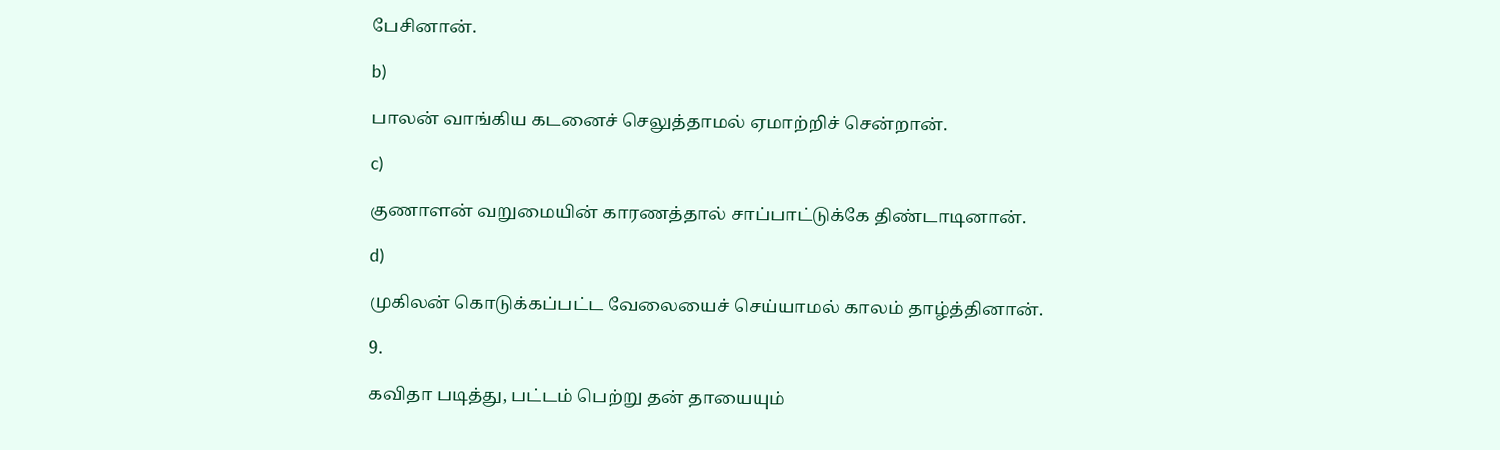பேசினான்.

b)

பாலன் வாங்கிய கடனைச் செலுத்தாமல் ஏமாற்றிச் சென்றான்.

c)

குணாளன் வறுமையின் காரணத்தால் சாப்பாட்டுக்கே திண்டாடினான்.

d)

முகிலன் கொடுக்கப்பட்ட வேலையைச் செய்யாமல் காலம் தாழ்த்தினான்.

9.

கவிதா படித்து, பட்டம் பெற்று தன் தாயையும்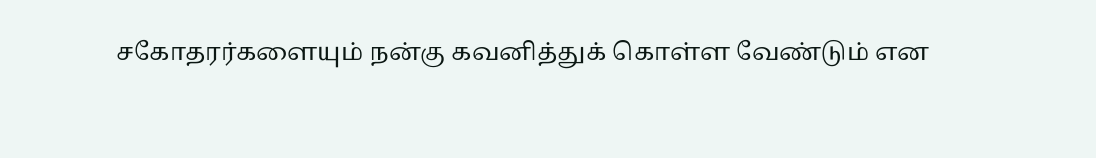சகோதரர்களையும் நன்கு கவனித்துக் கொள்ள வேண்டும் என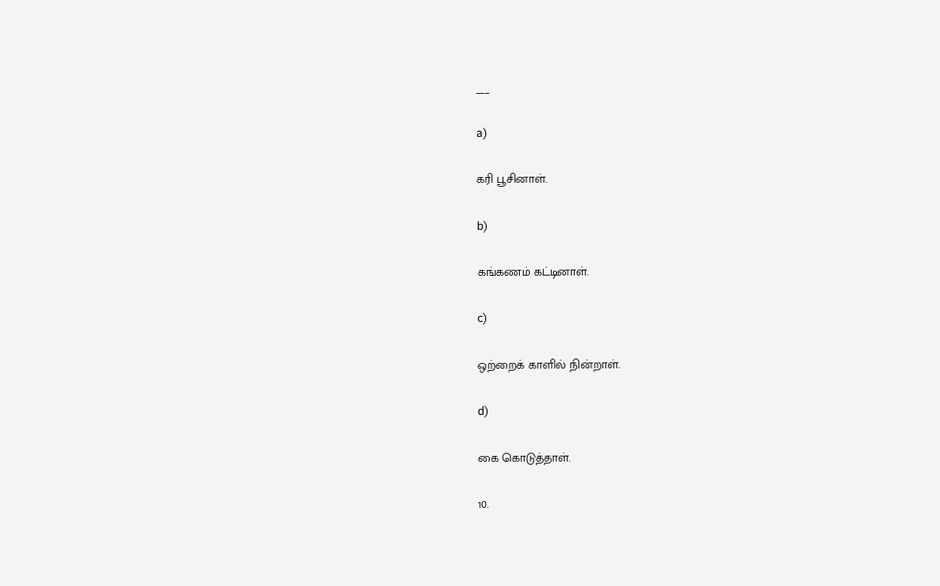___

a)

கரி பூசினாள்.

b)

கங்கணம் கட்டினாள்.

c)

ஒற்றைக் காளில் நின்றாள்.

d)

கை கொடுத்தாள்.

10.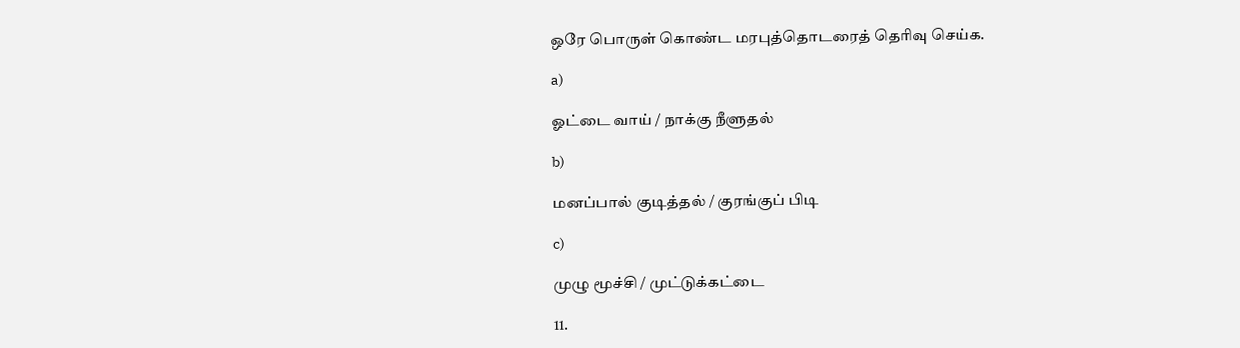ஒரே பொருள் கொண்ட மரபுத்தொடரைத் தெரிவு செய்க.

a)

ஓட்டை வாய் / நாக்கு நீளுதல்

b)

மனப்பால் குடித்தல் / குரங்குப் பிடி

c)

முழு மூச்சி / முட்டுக்கட்டை

11.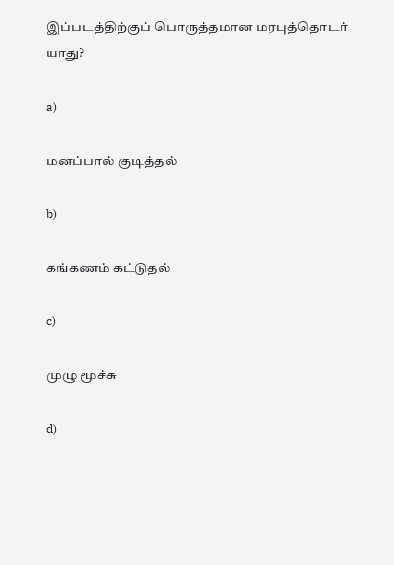இப்படத்திற்குப் பொருத்தமான மரபுத்தொடர் யாது?

a)

மனப்பால் குடித்தல்

b)

கங்கணம் கட்டுதல்

c)

முழு மூச்சு

d)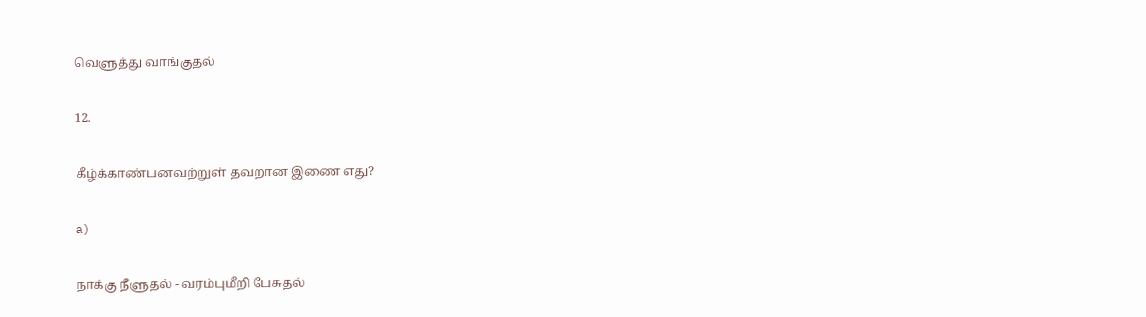வெளுத்து வாங்குதல்

12.

கீழ்க்காண்பனவற்றுள் தவறான இணை எது?

a)

நாக்கு நீளுதல் - வரம்புமீறி பேசுதல்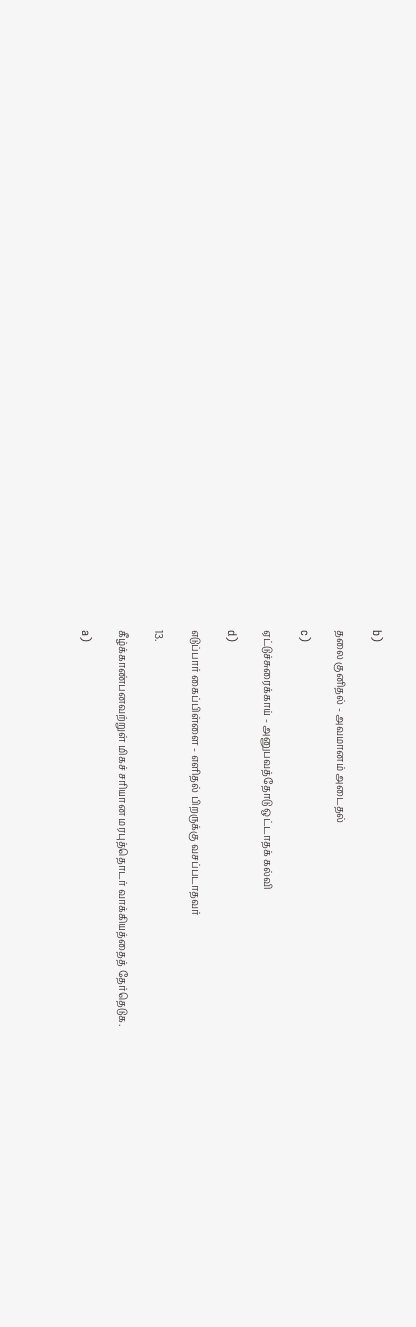b)

தலை குனிதல் - அவமானம் அடைதல்

c)

ஏட்டுச்சுரைக்காய் - அனுபவத்தோடு ஒட்டாதக் கல்வி

d)

எடுப்பார் கைப்பிள்ளை - எளிதல் பிறருக்கு வசப்படாதவர்

13.

கீழ்க்காண்பனவற்றுள் மிகச் சரியான மரபுத்தொடர் வாக்கியத்தைத் தேர்தெடுக.

a)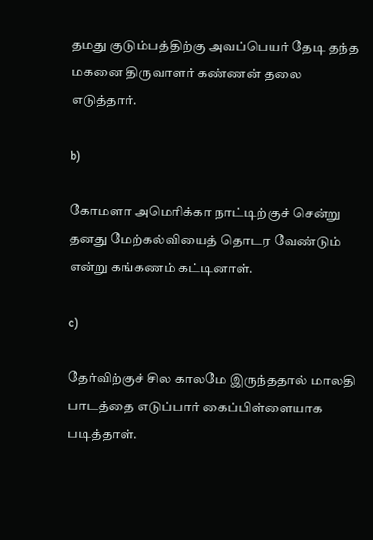தமது குடும்பத்திற்கு அவப்பெயர் தேடி தந்த மகனை திருவாளர் கண்ணன் தலை எடுத்தார்.

b)

கோமளா அமெரிக்கா நாட்டிற்குச் சென்று தனது மேற்கல்வியைத் தொடர வேண்டும் என்று கங்கணம் கட்டினாள்.

c)

தேர்விற்குச் சில காலமே இருந்ததால் மாலதி பாடத்தை எடுப்பார் கைப்பிள்ளையாக படித்தாள்.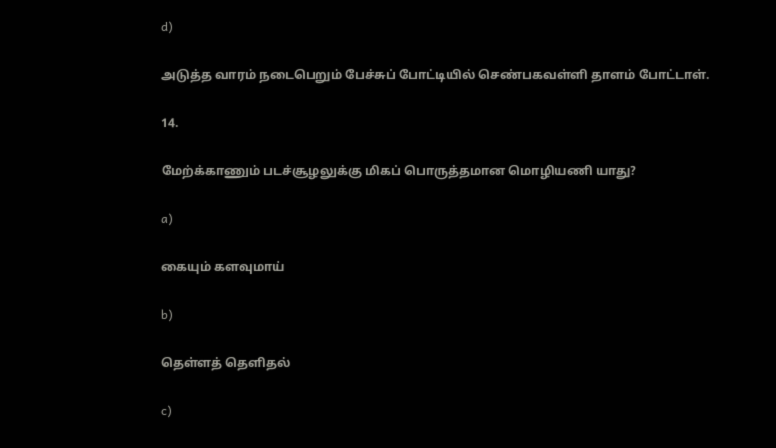d)

அடுத்த வாரம் நடைபெறும் பேச்சுப் போட்டியில் செண்பகவள்ளி தாளம் போட்டாள்.

14.

மேற்க்காணும் படச்சூழலுக்கு மிகப் பொருத்தமான மொழியணி யாது?

a)

கையும் களவுமாய்

b)

தெள்ளத் தெளிதல்

c)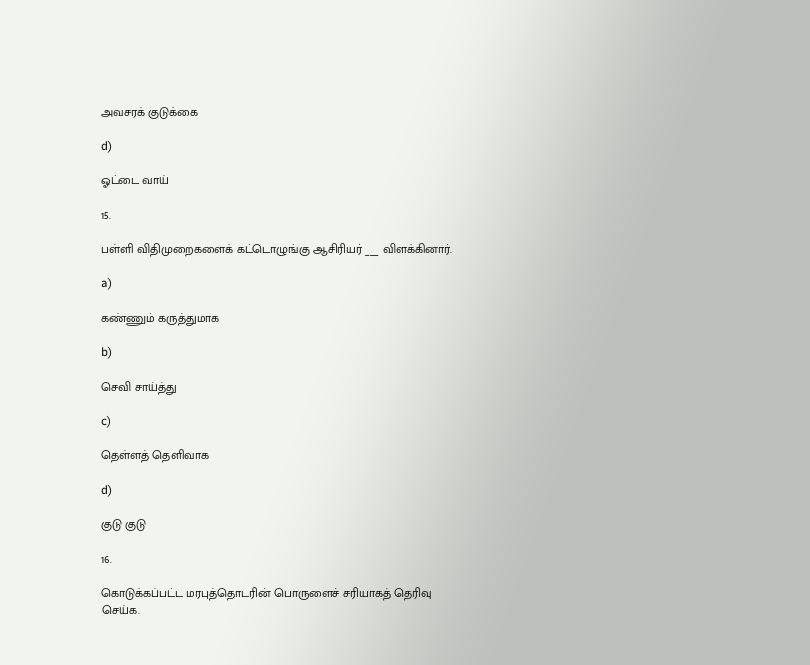அவசரக் குடுக்கை

d)

ஓட்டை வாய்

15.

பள்ளி விதிமுறைகளைக் கட்டொழுங்கு ஆசிரியர் ___ விளக்கினார்.

a)

கண்ணும் கருத்துமாக

b)

செவி சாய்த்து

c)

தெள்ளத் தெளிவாக

d)

குடு குடு

16.

கொடுக்கப்பட்ட மரபுத்தொடரின் பொருளைச் சரியாகத் தெரிவு செய்க.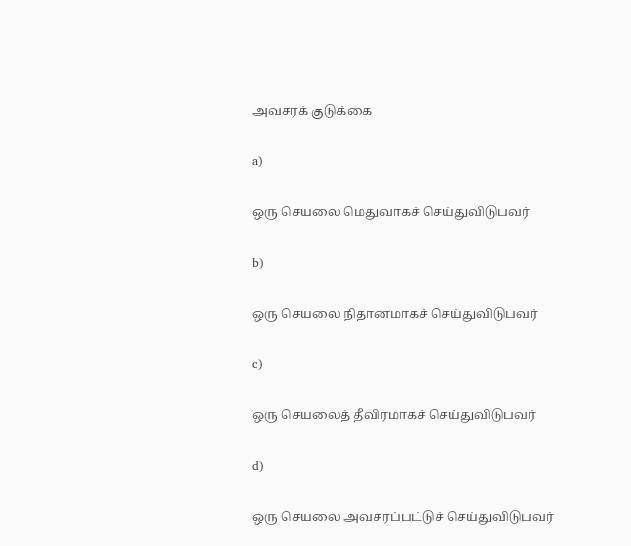அவசரக் குடுக்கை

a)

ஒரு செயலை மெதுவாகச் செய்துவிடுபவர்

b)

ஒரு செயலை நிதானமாகச் செய்துவிடுபவர்

c)

ஒரு செயலைத் தீவிரமாகச் செய்துவிடுபவர்

d)

ஒரு செயலை அவசரப்பட்டுச் செய்துவிடுபவர்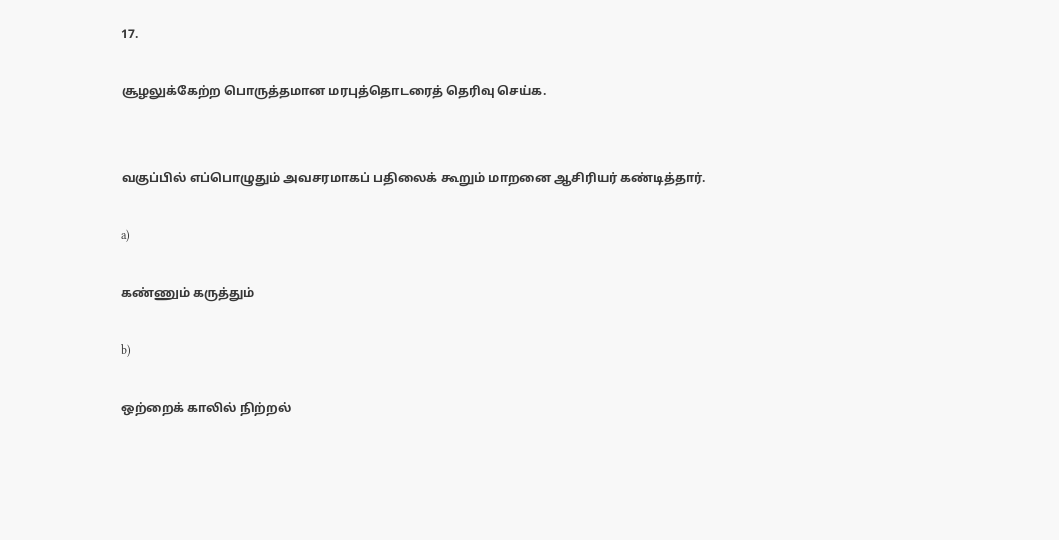17.

சூழலுக்கேற்ற பொருத்தமான மரபுத்தொடரைத் தெரிவு செய்க.


வகுப்பில் எப்பொழுதும் அவசரமாகப் பதிலைக் கூறும் மாறனை ஆசிரியர் கண்டித்தார்.

a)

கண்ணும் கருத்தும்

b)

ஒற்றைக் காலில் நிற்றல்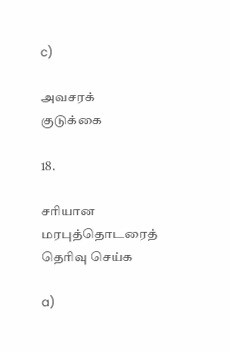c)

அவசரக் குடுக்கை

18.

சரியான மரபுத்தொடரைத் தெரிவு செய்க

a)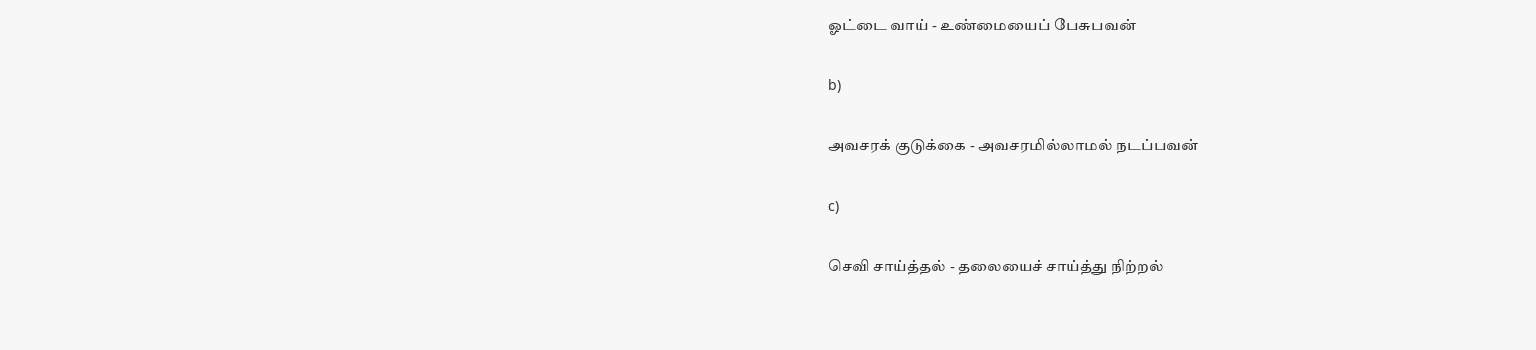ஓட்டை வாய் - உண்மையைப் பேசுபவன்

b)

அவசரக் குடுக்கை - அவசரமில்லாமல் நடப்பவன்

c)

செவி சாய்த்தல் - தலையைச் சாய்த்து நிற்றல்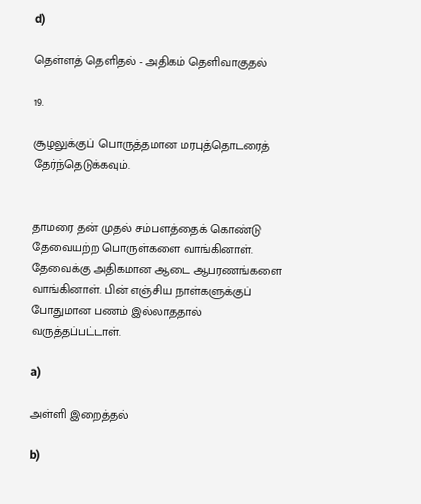d)

தெள்ளத் தெளிதல் - அதிகம் தெளிவாகுதல்

19.

சூழலுக்குப் பொருத்தமான மரபுத்தொடரைத் தேர்ந்தெடுக்கவும்.


தாமரை தன் முதல் சம்பளத்தைக் கொண்டு தேவையற்ற பொருள்களை வாங்கினாள். தேவைக்கு அதிகமான ஆடை ஆபரணங்களை வாங்கினாள். பின் எஞ்சிய நாள்களுக்குப் போதுமான பணம் இல்லாததால் வருத்தப்பட்டாள்.

a)

அள்ளி இறைத்தல்

b)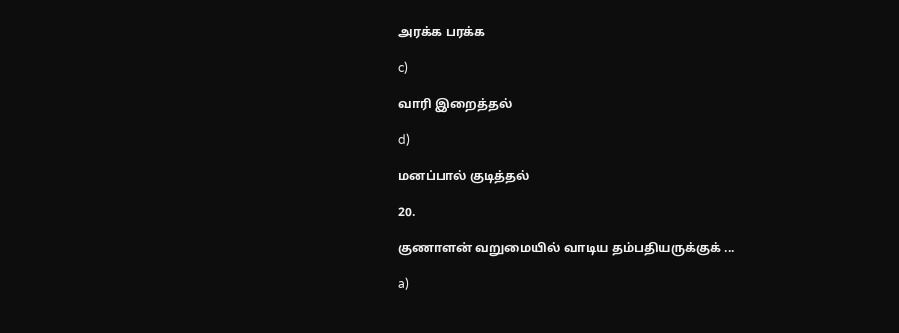அரக்க பரக்க

c)

வாரி இறைத்தல்

d)

மனப்பால் குடித்தல்

20.

குணாளன் வறுமையில் வாடிய தம்பதியருக்குக் ...

a)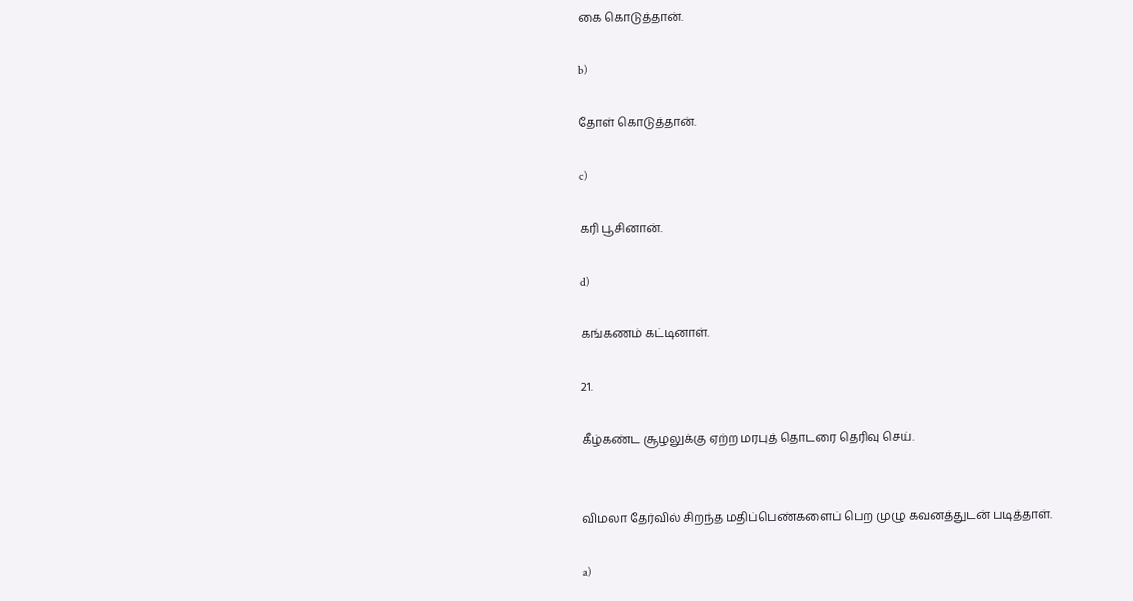கை கொடுத்தான்.

b)

தோள் கொடுத்தான்.

c)

கரி பூசினான்.

d)

கங்கணம் கட்டினாள்.

21.

கீழ்கண்ட சூழலுக்கு ஏற்ற மரபுத் தொடரை தெரிவு செய்.


விமலா தேர்வில் சிறந்த மதிப்பெண்களைப் பெற முழு கவனத்துடன் படித்தாள்.

a)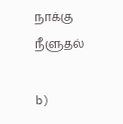நாக்கு நீளுதல்

b)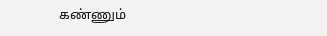கண்ணும்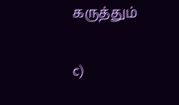கருத்தும்

c)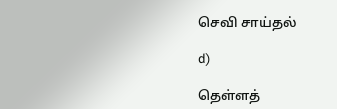செவி சாய்தல்

d)

தெள்ளத்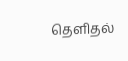தெளிதல்